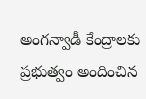అంగన్వాడీ కేంద్రాలకు ప్రభుత్వం అందించిన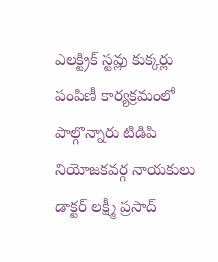ఎలక్ట్రిక్ స్టవ్లు కుక్కర్లు పంపిణీ కార్యక్రమంలో పాల్గొన్నారు టిడిపి నియోజకవర్గ నాయకులు డాక్టర్ లక్ష్మీ ప్రసాద్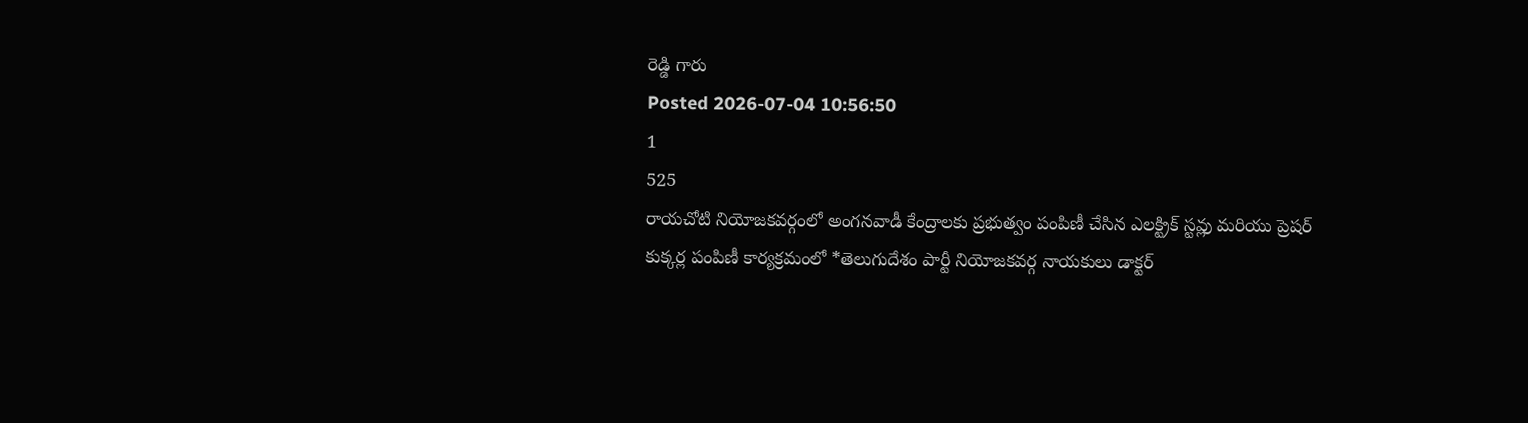రెడ్డి గారు
Posted 2026-07-04 10:56:50
1
525
రాయచోటి నియోజకవర్గంలో అంగనవాడీ కేంద్రాలకు ప్రభుత్వం పంపిణీ చేసిన ఎలక్ట్రిక్ స్టవ్లు మరియు ప్రెషర్ కుక్కర్ల పంపిణీ కార్యక్రమంలో *తెలుగుదేశం పార్టీ నియోజకవర్గ నాయకులు డాక్టర్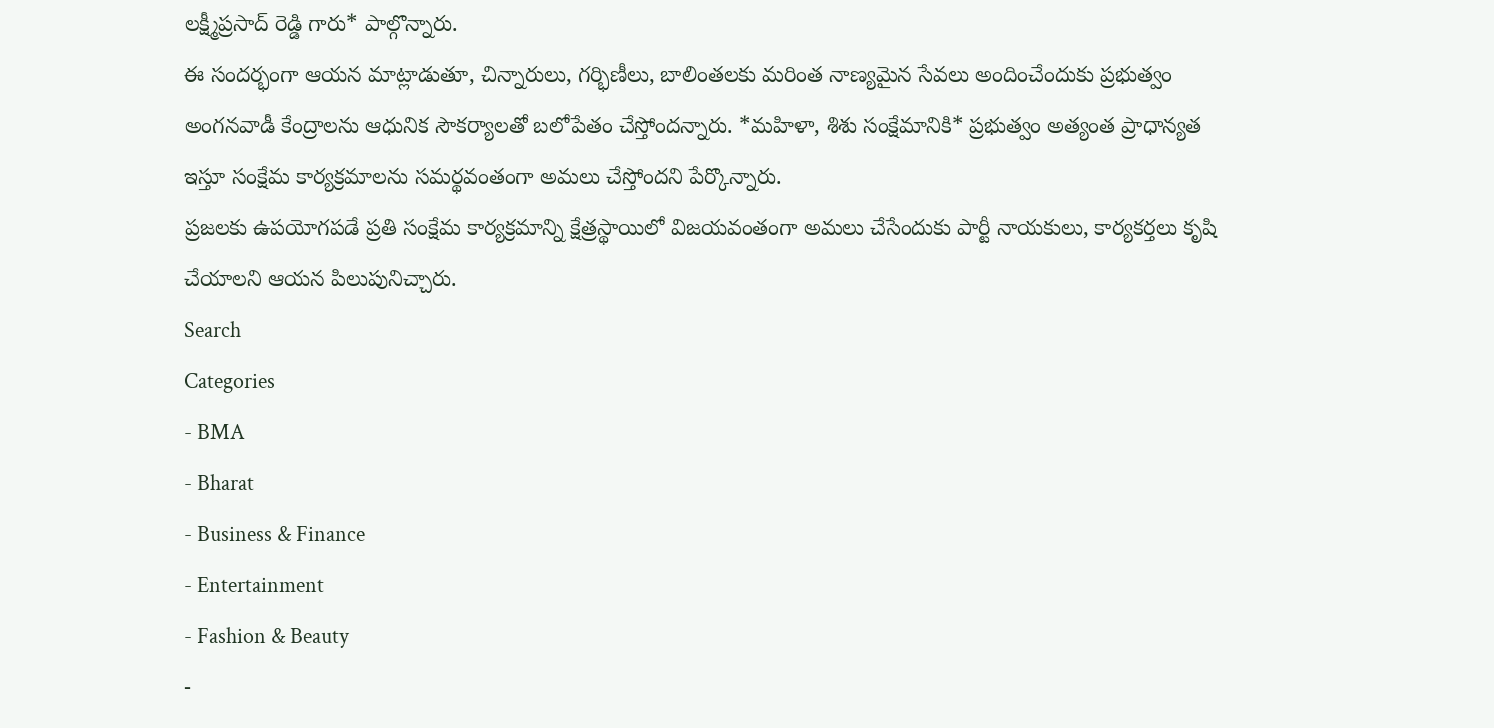లక్ష్మీప్రసాద్ రెడ్డి గారు* పాల్గొన్నారు.
ఈ సందర్భంగా ఆయన మాట్లాడుతూ, చిన్నారులు, గర్భిణీలు, బాలింతలకు మరింత నాణ్యమైన సేవలు అందించేందుకు ప్రభుత్వం అంగనవాడీ కేంద్రాలను ఆధునిక సౌకర్యాలతో బలోపేతం చేస్తోందన్నారు. *మహిళా, శిశు సంక్షేమానికి* ప్రభుత్వం అత్యంత ప్రాధాన్యత ఇస్తూ సంక్షేమ కార్యక్రమాలను సమర్థవంతంగా అమలు చేస్తోందని పేర్కొన్నారు.
ప్రజలకు ఉపయోగపడే ప్రతి సంక్షేమ కార్యక్రమాన్ని క్షేత్రస్థాయిలో విజయవంతంగా అమలు చేసేందుకు పార్టీ నాయకులు, కార్యకర్తలు కృషి చేయాలని ఆయన పిలుపునిచ్చారు.
Search
Categories
- BMA
- Bharat
- Business & Finance
- Entertainment
- Fashion & Beauty
-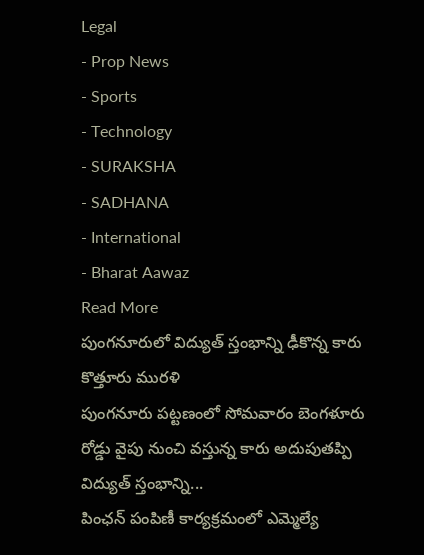Legal
- Prop News
- Sports
- Technology
- SURAKSHA
- SADHANA
- International
- Bharat Aawaz
Read More
పుంగనూరులో విద్యుత్ స్తంభాన్ని ఢీకొన్న కారు కొత్తూరు మురళి
పుంగనూరు పట్టణంలో సోమవారం బెంగళూరు రోడ్డు వైపు నుంచి వస్తున్న కారు అదుపుతప్పి విద్యుత్ స్తంభాన్ని...
పింఛన్ పంపిణీ కార్యక్రమంలో ఎమ్మెల్యే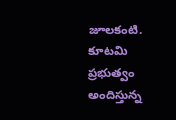జూలకంటి.
కూటమి ప్రభుత్వం అందిస్తున్న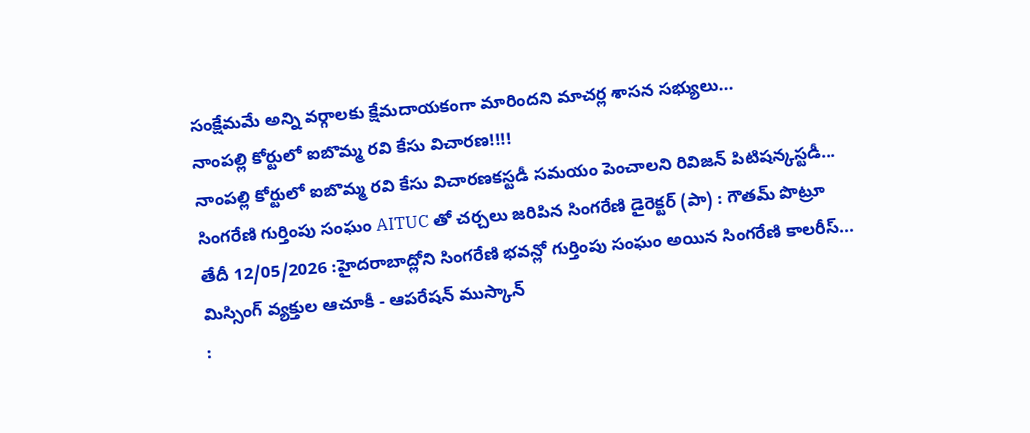సంక్షేమమే అన్ని వర్గాలకు క్షేమదాయకంగా మారిందని మాచర్ల శాసన సభ్యులు...
నాంపల్లి కోర్టులో ఐబొమ్మ రవి కేసు విచారణ!!!!
నాంపల్లి కోర్టులో ఐబొమ్మ రవి కేసు విచారణకస్టడీ సమయం పెంచాలని రివిజన్ పిటిషన్కస్టడీ...
సింగరేణి గుర్తింపు సంఘం AITUC తో చర్చలు జరిపిన సింగరేణి డైరెక్టర్ (పా) : గౌతమ్ పొట్రూ
తేదీ 12/05/2026 :హైదరాబాద్లోని సింగరేణి భవన్లో గుర్తింపు సంఘం అయిన సింగరేణి కాలరీస్...
మిస్సింగ్ వ్యక్తుల ఆచూకీ - ఆపరేషన్ ముస్కాన్
: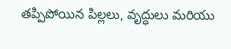తప్పిపోయిన పిల్లలు, వృద్ధులు మరియు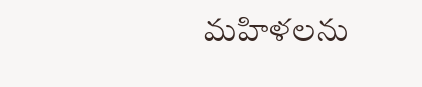మహిళలను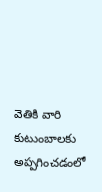వెతికి వారి కుటుంబాలకు అప్పగించడంలో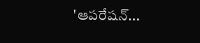'ఆపరేషన్...